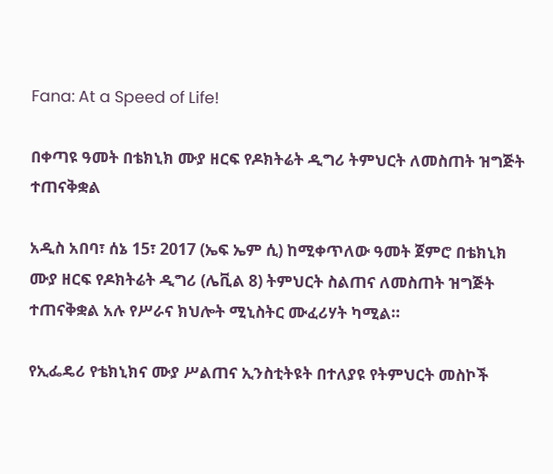Fana: At a Speed of Life!

በቀጣዩ ዓመት በቴክኒክ ሙያ ዘርፍ የዶክትሬት ዲግሪ ትምህርት ለመስጠት ዝግጅት ተጠናቅቋል

አዲስ አበባ፣ ሰኔ 15፣ 2017 (ኤፍ ኤም ሲ) ከሚቀጥለው ዓመት ጀምሮ በቴክኒክ ሙያ ዘርፍ የዶክትሬት ዲግሪ (ሌቪል 8) ትምህርት ስልጠና ለመስጠት ዝግጅት ተጠናቅቋል አሉ የሥራና ክህሎት ሚኒስትር ሙፈሪሃት ካሚል።

የኢፌዴሪ የቴክኒክና ሙያ ሥልጠና ኢንስቲትዩት በተለያዩ የትምህርት መስኮች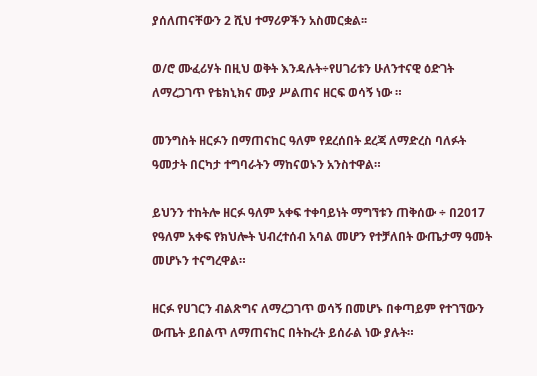ያሰለጠናቸውን 2 ሺህ ተማሪዎችን አስመርቋል፡፡

ወ/ሮ ሙፈሪሃት በዚህ ወቅት እንዳሉት÷የሀገሪቱን ሁለንተናዊ ዕድገት ለማረጋገጥ የቴክኒክና ሙያ ሥልጠና ዘርፍ ወሳኝ ነው ።

መንግስት ዘርፉን በማጠናከር ዓለም የደረሰበት ደረጃ ለማድረስ ባለፉት ዓመታት በርካታ ተግባራትን ማከናወኑን አንስተዋል።

ይህንን ተከትሎ ዘርፉ ዓለም አቀፍ ተቀባይነት ማግኘቱን ጠቅሰው ÷ በ2017 የዓለም አቀፍ የክህሎት ህብረተሰብ አባል መሆን የተቻለበት ውጤታማ ዓመት መሆኑን ተናግረዋል።

ዘርፉ የሀገርን ብልጽግና ለማረጋገጥ ወሳኝ በመሆኑ በቀጣይም የተገኘውን ውጤት ይበልጥ ለማጠናከር በትኩረት ይሰራል ነው ያሉት።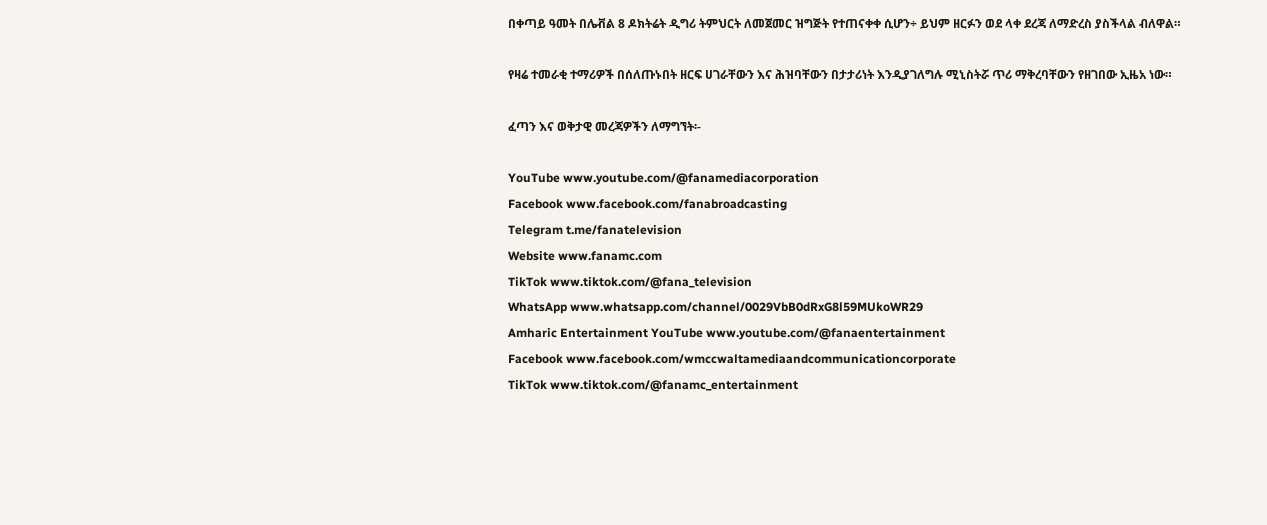በቀጣይ ዓመት በሌቭል 8 ዶክትሬት ዲግሪ ትምህርት ለመጀመር ዝግጅት የተጠናቀቀ ሲሆን÷ ይህም ዘርፉን ወደ ላቀ ደረጃ ለማድረስ ያስችላል ብለዋል።

የዛሬ ተመራቂ ተማሪዎች በሰለጡኑበት ዘርፍ ሀገራቸውን እና ሕዝባቸውን በታታሪነት እንዲያገለግሉ ሚኒስትሯ ጥሪ ማቅረባቸውን የዘገበው ኢዜአ ነው።

ፈጣን እና ወቅታዊ መረጃዎችን ለማግኘት፡-

YouTube www.youtube.com/@fanamediacorporation
Facebook www.facebook.com/fanabroadcasting
Telegram t.me/fanatelevision
Website www.fanamc.com
TikTok www.tiktok.com/@fana_television
WhatsApp www.whatsapp.com/channel/0029VbB0dRxG8l59MUkoWR29
Amharic Entertainment YouTube www.youtube.com/@fanaentertainment
Facebook www.facebook.com/wmccwaltamediaandcommunicationcorporate
TikTok www.tiktok.com/@fanamc_entertainment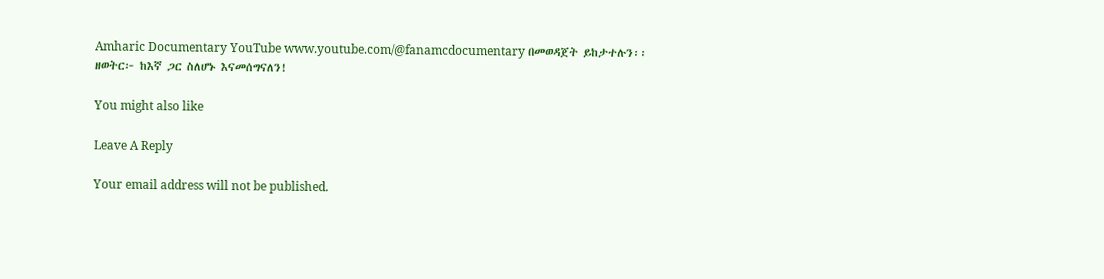Amharic Documentary YouTube www.youtube.com/@fanamcdocumentary በመወዳጀት ይከታተሉን፡፡
ዘወትር፦ ከእኛ ጋር ስለሆኑ እናመሰግናለን!

You might also like

Leave A Reply

Your email address will not be published.